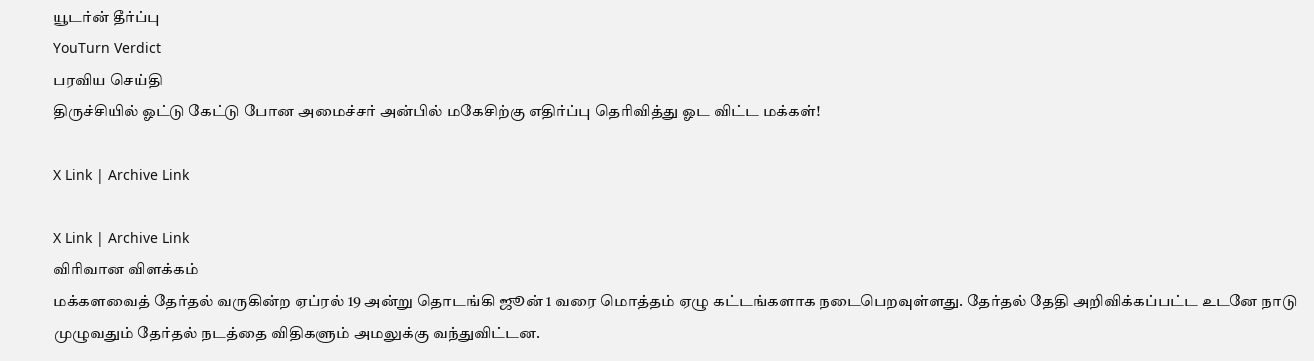யூடர்ன் தீர்ப்பு
YouTurn Verdict
பரவிய செய்தி
திருச்சியில் ஓட்டு கேட்டு போன அமைச்சர் அன்பில் மகேசிற்கு எதிர்ப்பு தெரிவித்து ஓட விட்ட மக்கள்!

X Link | Archive Link

X Link | Archive Link
விரிவான விளக்கம்
மக்களவைத் தேர்தல் வருகின்ற ஏப்ரல் 19 அன்று தொடங்கி ஜூன் 1 வரை மொத்தம் ஏழு கட்டங்களாக நடைபெறவுள்ளது. தேர்தல் தேதி அறிவிக்கப்பட்ட உடனே நாடு முழுவதும் தேர்தல் நடத்தை விதிகளும் அமலுக்கு வந்துவிட்டன.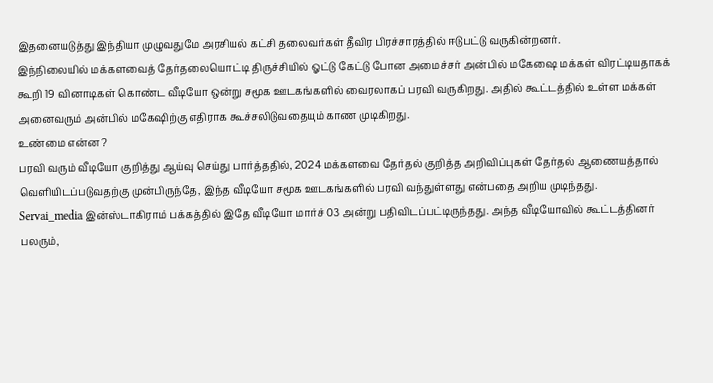இதனையடுத்து இந்தியா முழுவதுமே அரசியல் கட்சி தலைவர்கள் தீவிர பிரச்சாரத்தில் ஈடுபட்டு வருகின்றனர்.
இந்நிலையில் மக்களவைத் தேர்தலையொட்டி திருச்சியில் ஓட்டு கேட்டு போன அமைச்சர் அன்பில் மகேஷை மக்கள் விரட்டியதாகக் கூறி 19 வினாடிகள் கொண்ட வீடியோ ஒன்று சமூக ஊடகங்களில் வைரலாகப் பரவி வருகிறது. அதில் கூட்டத்தில் உள்ள மக்கள் அனைவரும் அன்பில் மகேஷிற்கு எதிராக கூச்சலிடுவதையும் காண முடிகிறது.
உண்மை என்ன ?
பரவி வரும் வீடியோ குறித்து ஆய்வு செய்து பார்த்ததில், 2024 மக்களவை தேர்தல் குறித்த அறிவிப்புகள் தேர்தல் ஆணையத்தால் வெளியிடப்படுவதற்கு முன்பிருந்தே, இந்த வீடியோ சமூக ஊடகங்களில் பரவி வந்துள்ளது என்பதை அறிய முடிந்தது.
Servai_media இன்ஸ்டாகிராம் பக்கத்தில் இதே வீடியோ மார்ச் 03 அன்று பதிவிடப்பட்டிருந்தது. அந்த வீடியோவில் கூட்டத்தினர் பலரும்,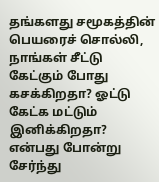தங்களது சமூகத்தின் பெயரைச் சொல்லி, நாங்கள் சீட்டு கேட்கும் போது கசக்கிறதா? ஓட்டு கேட்க மட்டும் இனிக்கிறதா? என்பது போன்று சேர்ந்து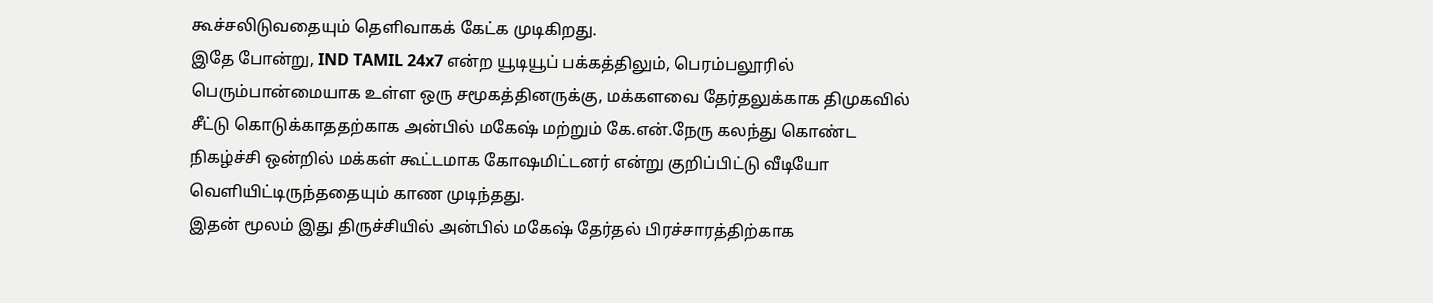கூச்சலிடுவதையும் தெளிவாகக் கேட்க முடிகிறது.
இதே போன்று, IND TAMIL 24x7 என்ற யூடியூப் பக்கத்திலும், பெரம்பலூரில் பெரும்பான்மையாக உள்ள ஒரு சமூகத்தினருக்கு, மக்களவை தேர்தலுக்காக திமுகவில் சீட்டு கொடுக்காததற்காக அன்பில் மகேஷ் மற்றும் கே.என்.நேரு கலந்து கொண்ட நிகழ்ச்சி ஒன்றில் மக்கள் கூட்டமாக கோஷமிட்டனர் என்று குறிப்பிட்டு வீடியோ வெளியிட்டிருந்ததையும் காண முடிந்தது.
இதன் மூலம் இது திருச்சியில் அன்பில் மகேஷ் தேர்தல் பிரச்சாரத்திற்காக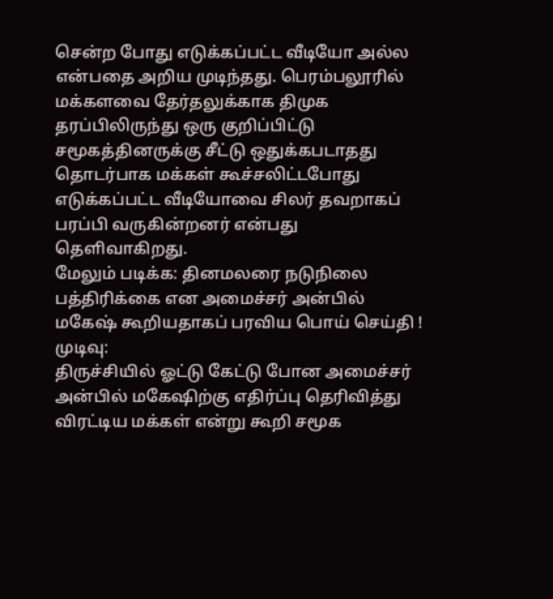சென்ற போது எடுக்கப்பட்ட வீடியோ அல்ல என்பதை அறிய முடிந்தது. பெரம்பலூரில் மக்களவை தேர்தலுக்காக திமுக தரப்பிலிருந்து ஒரு குறிப்பிட்டு சமூகத்தினருக்கு சீட்டு ஒதுக்கபடாதது தொடர்பாக மக்கள் கூச்சலிட்டபோது எடுக்கப்பட்ட வீடியோவை சிலர் தவறாகப் பரப்பி வருகின்றனர் என்பது தெளிவாகிறது.
மேலும் படிக்க: தினமலரை நடுநிலை பத்திரிக்கை என அமைச்சர் அன்பில் மகேஷ் கூறியதாகப் பரவிய பொய் செய்தி !
முடிவு:
திருச்சியில் ஓட்டு கேட்டு போன அமைச்சர் அன்பில் மகேஷிற்கு எதிர்ப்பு தெரிவித்து விரட்டிய மக்கள் என்று கூறி சமூக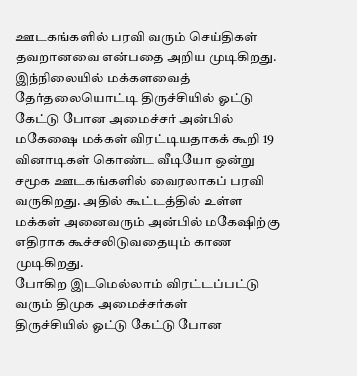ஊடகங்களில் பரவி வரும் செய்திகள் தவறானவை என்பதை அறிய முடிகிறது.
இந்நிலையில் மக்களவைத் தேர்தலையொட்டி திருச்சியில் ஓட்டு கேட்டு போன அமைச்சர் அன்பில் மகேஷை மக்கள் விரட்டியதாகக் கூறி 19 வினாடிகள் கொண்ட வீடியோ ஒன்று சமூக ஊடகங்களில் வைரலாகப் பரவி வருகிறது. அதில் கூட்டத்தில் உள்ள மக்கள் அனைவரும் அன்பில் மகேஷிற்கு எதிராக கூச்சலிடுவதையும் காண முடிகிறது.
போகிற இடமெல்லாம் விரட்டப்பட்டு வரும் திமுக அமைச்சர்கள்
திருச்சியில் ஓட்டு கேட்டு போன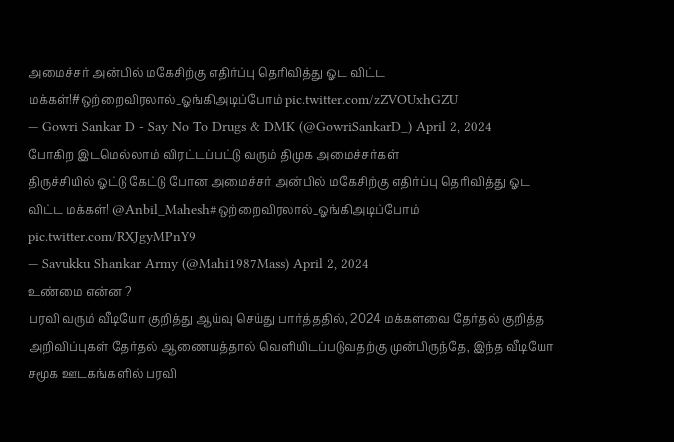அமைச்சர் அன்பில் மகேசிற்கு எதிர்ப்பு தெரிவித்து ஓட விட்ட மக்கள்!#ஒற்றைவிரலால்_ஓங்கிஅடிப்போம் pic.twitter.com/zZVOUxhGZU
— Gowri Sankar D - Say No To Drugs & DMK (@GowriSankarD_) April 2, 2024
போகிற இடமெல்லாம் விரட்டப்பட்டு வரும் திமுக அமைச்சர்கள்
திருச்சியில் ஓட்டு கேட்டு போன அமைச்சர் அன்பில் மகேசிற்கு எதிர்ப்பு தெரிவித்து ஓட விட்ட மக்கள்! @Anbil_Mahesh#ஒற்றைவிரலால்_ஓங்கிஅடிப்போம் pic.twitter.com/RXJgyMPnY9
— Savukku Shankar Army (@Mahi1987Mass) April 2, 2024
உண்மை என்ன ?
பரவி வரும் வீடியோ குறித்து ஆய்வு செய்து பார்த்ததில், 2024 மக்களவை தேர்தல் குறித்த அறிவிப்புகள் தேர்தல் ஆணையத்தால் வெளியிடப்படுவதற்கு முன்பிருந்தே, இந்த வீடியோ சமூக ஊடகங்களில் பரவி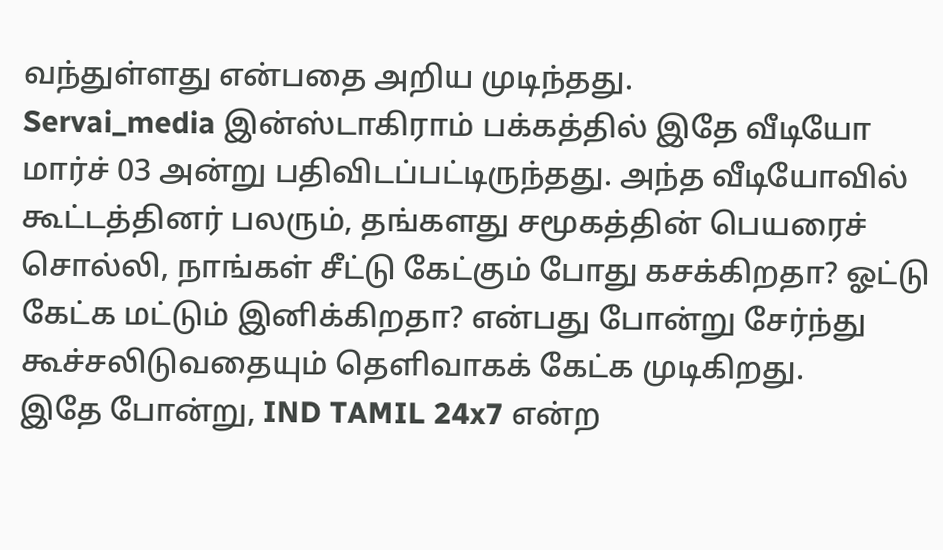வந்துள்ளது என்பதை அறிய முடிந்தது.
Servai_media இன்ஸ்டாகிராம் பக்கத்தில் இதே வீடியோ மார்ச் 03 அன்று பதிவிடப்பட்டிருந்தது. அந்த வீடியோவில் கூட்டத்தினர் பலரும், தங்களது சமூகத்தின் பெயரைச் சொல்லி, நாங்கள் சீட்டு கேட்கும் போது கசக்கிறதா? ஓட்டு கேட்க மட்டும் இனிக்கிறதா? என்பது போன்று சேர்ந்து கூச்சலிடுவதையும் தெளிவாகக் கேட்க முடிகிறது.
இதே போன்று, IND TAMIL 24x7 என்ற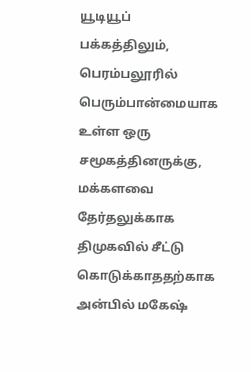யூடியூப் பக்கத்திலும், பெரம்பலூரில் பெரும்பான்மையாக உள்ள ஒரு சமூகத்தினருக்கு, மக்களவை தேர்தலுக்காக திமுகவில் சீட்டு கொடுக்காததற்காக அன்பில் மகேஷ்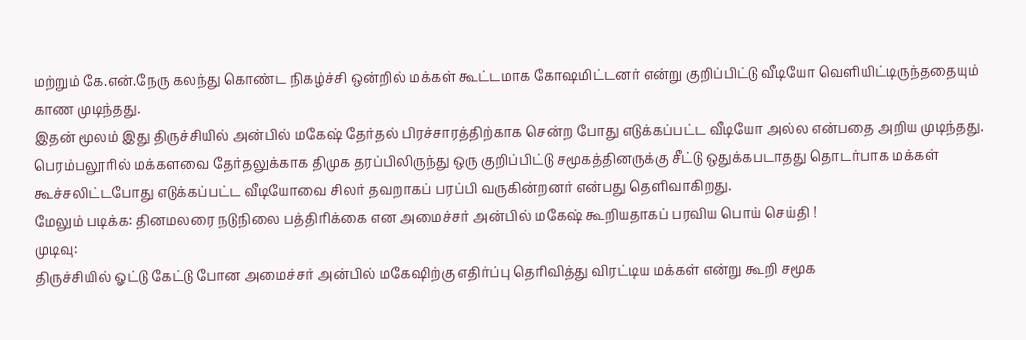மற்றும் கே.என்.நேரு கலந்து கொண்ட நிகழ்ச்சி ஒன்றில் மக்கள் கூட்டமாக கோஷமிட்டனர் என்று குறிப்பிட்டு வீடியோ வெளியிட்டிருந்ததையும் காண முடிந்தது.
இதன் மூலம் இது திருச்சியில் அன்பில் மகேஷ் தேர்தல் பிரச்சாரத்திற்காக சென்ற போது எடுக்கப்பட்ட வீடியோ அல்ல என்பதை அறிய முடிந்தது. பெரம்பலூரில் மக்களவை தேர்தலுக்காக திமுக தரப்பிலிருந்து ஒரு குறிப்பிட்டு சமூகத்தினருக்கு சீட்டு ஒதுக்கபடாதது தொடர்பாக மக்கள் கூச்சலிட்டபோது எடுக்கப்பட்ட வீடியோவை சிலர் தவறாகப் பரப்பி வருகின்றனர் என்பது தெளிவாகிறது.
மேலும் படிக்க: தினமலரை நடுநிலை பத்திரிக்கை என அமைச்சர் அன்பில் மகேஷ் கூறியதாகப் பரவிய பொய் செய்தி !
முடிவு:
திருச்சியில் ஓட்டு கேட்டு போன அமைச்சர் அன்பில் மகேஷிற்கு எதிர்ப்பு தெரிவித்து விரட்டிய மக்கள் என்று கூறி சமூக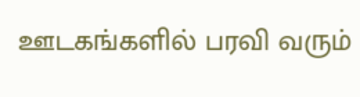ஊடகங்களில் பரவி வரும்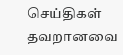செய்திகள் தவறானவை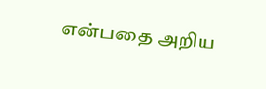என்பதை அறிய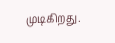முடிகிறது.